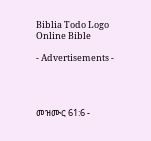Biblia Todo Logo
Online Bible

- Advertisements -




መዝሙር 61:6 -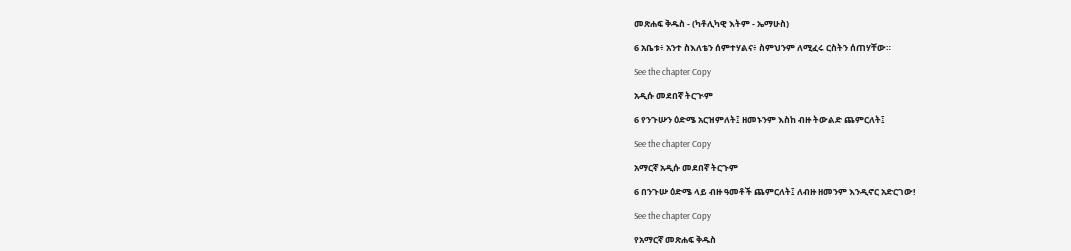መጽሐፍ ቅዱስ - (ካቶሊካዊ እትም - ኤማሁስ)

6 አቤቱ፥ አንተ ስእለቴን ሰምተሃልና፥ ስምህንም ለሚፈሩ ርስትን ሰጠሃቸው።

See the chapter Copy

አዲሱ መደበኛ ትርጒም

6 የንጉሡን ዕድሜ አርዝምለት፤ ዘመኑንም እስከ ብዙ ትውልድ ጨምርለት፤

See the chapter Copy

አማርኛ አዲሱ መደበኛ ትርጉም

6 በንጉሡ ዕድሜ ላይ ብዙ ዓመቶች ጨምርለት፤ ለብዙ ዘመንም እንዲኖር አድርገው!

See the chapter Copy

የአማርኛ መጽሐፍ ቅዱስ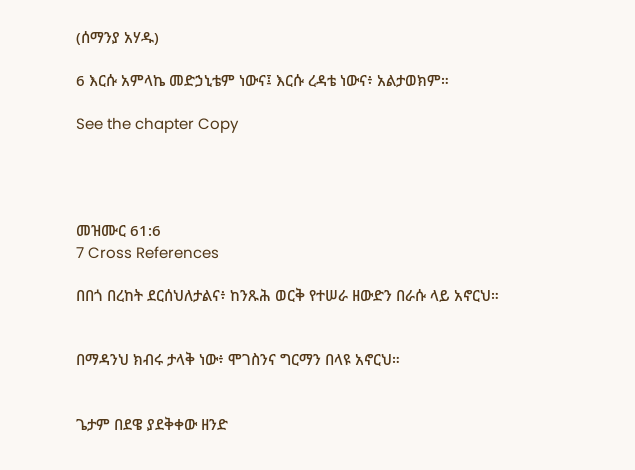(ሰማንያ አሃዱ)

6 እርሱ አምላኬ መድኃኒቴም ነውና፤ እርሱ ረዳቴ ነውና፥ አልታወክም።

See the chapter Copy




መዝሙር 61:6
7 Cross References

በበጎ በረከት ደርሰህለታልና፥ ከንጹሕ ወርቅ የተሠራ ዘውድን በራሱ ላይ አኖርህ።


በማዳንህ ክብሩ ታላቅ ነው፥ ሞገስንና ግርማን በላዩ አኖርህ።


ጌታም በደዌ ያደቅቀው ዘንድ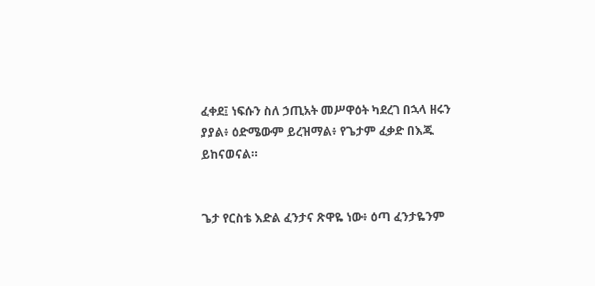ፈቀደ፤ ነፍሱን ስለ ኃጢአት መሥዋዕት ካደረገ በኋላ ዘሩን ያያል፥ ዕድሜውም ይረዝማል፥ የጌታም ፈቃድ በእጁ ይከናወናል።


ጌታ የርስቴ እድል ፈንታና ጽዋዬ ነው፥ ዕጣ ፈንታዬንም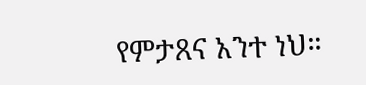የምታጸና አንተ ነህ።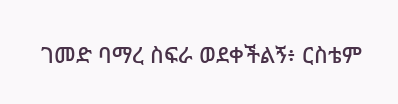ገመድ ባማረ ስፍራ ወደቀችልኝ፥ ርስቴም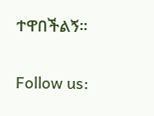ተዋበችልኝ።


Follow us: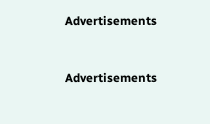Advertisements


Advertisements